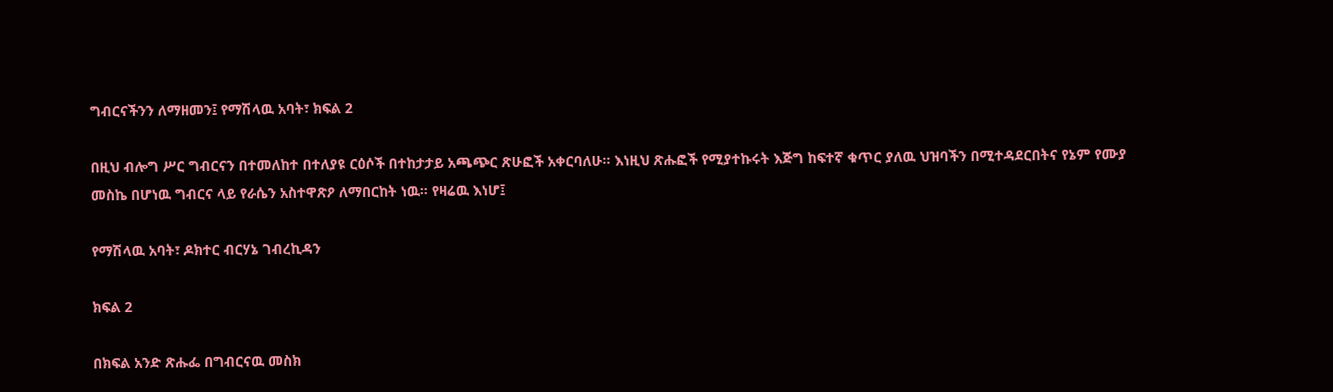ግብርናችንን ለማዘመን፤ የማሽላዉ አባት፣ ክፍል 2

በዚህ ብሎግ ሥር ግብርናን በተመለከተ በተለያዩ ርዕሶች በተከታታይ አጫጭር ጽሁፎች አቀርባለሁ። እነዚህ ጽሑፎች የሚያተኩሩት እጅግ ከፍተኛ ቁጥር ያለዉ ህዝባችን በሚተዳደርበትና የኔም የሙያ መስኬ በሆነዉ ግብርና ላይ የራሴን አስተዋጽዖ ለማበርከት ነዉ። የዛሬዉ እነሆ፤

የማሽላዉ አባት፣ ዶክተር ብርሃኔ ገብረኪዳን

ክፍል 2

በክፍል አንድ ጽሑፌ በግብርናዉ መስክ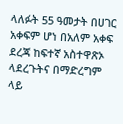ላለፉት 55 ዓመታት በሀገር አቀፍም ሆነ በአለም አቀፍ ደረጃ ከፍተኛ አስተዋጽኦ ላደረጉትና በማድረግም ላይ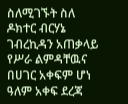ስለሚገኙት ስለ ዶክተር ብርሃኔ ገብረኪዳን አጠቃላይ የሥራ ልምዳቸዉና በሀገር አቀፍም ሆነ ዓለም አቀፍ ደረጃ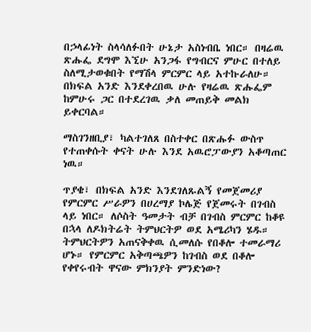በኃላፊነት ስላሳለፉበት ሁኔታ አስነብቤ ነበር። በዛሬዉ ጽሑፌ ደግሞ እኚሁ አንጋፋ የግብርና ምሁር በተለይ ስለሚታወቁበት የማሽላ ምርምር ላይ አተኩራለሁ። በክፍል አንድ እንደቀረበዉ ሁሉ የዛሬዉ ጽሑፌም ከምሁሩ ጋር በተደረገዉ ቃለ መጠይቅ መልክ ይቀርባል።

ማስገንዘቢያ፣ ካልተገለጸ በስተቀር በጽሑፉ ውስጥ የተጠቀሱት ቀናት ሁሉ እንደ አዉሮፓውያን አቆጣጠር ነዉ።

ጥያቄ፣ በክፍል አንድ እንደገለጹልኝ የመጀመሪያ የምርምር ሥራዎን በሀረማያ ኮሌጅ የጀመሩት በገብስ ላይ ነበር። ለሶስት ዓመታት ብቻ በገብስ ምርምር ከቆዩ በኋላ ለዶክትሬት ትምህርትዎ ወደ አሜሪካን ሄዱ። ትምህርትዎን አጠናቅቀዉ ሲመለሱ የበቆሎ ተመራማሪ ሆኑ። የምርምር አቅጣጫዎን ከገብስ ወደ በቆሎ የቀየሩብት ዋናው ምክንያት ምንድነው?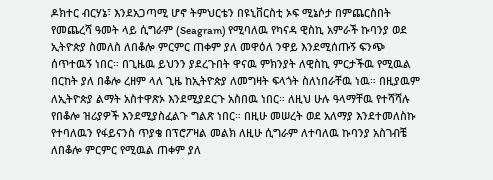ዶክተር ብርሃኔ፣ እንደአጋጣሚ ሆኖ ትምህርቴን በዩኒቨርስቲ ኦፍ ሚኔሶታ በምጨርስበት የመጨረሻ ዓመት ላይ ሲግራም (Seagram) የሚባለዉ የካናዳ ዊስኪ አምራች ኩባንያ ወደ ኢትዮጵያ ስመለስ ለበቆሎ ምርምር ጠቀም ያለ መዋዕለ ንዋይ እንደሚሰጡኝ ፍንጭ ሰጥተዉኝ ነበር። በጊዜዉ ይህንን ያደረጉበት ዋናዉ ምክንያት ለዊስኪ ምርታችዉ የሚዉል በርከት ያለ በቆሎ ረዘም ላለ ጊዜ ከኢትዮጵያ ለመግዛት ፍላጎት ስለነበራቸዉ ነዉ። በዚያዉም ለኢትዮጵያ ልማት አስተዋጽኦ እንደሚያደርጉ አስበዉ ነበር። ለዚህ ሁሉ ዓላማቸዉ የተሻሻሉ የበቆሎ ዝሪያዎች እንደሚያስፈልጉ ግልጽ ነበር። በዚሁ መሠረት ወደ አለማያ እንደተመለስኩ የተባለዉን የፋይናንስ ጥያቄ በፕሮፖዛል መልክ ለዚሁ ሲግራም ለተባለዉ ኩባንያ አስገብቼ ለበቆሎ ምርምር የሚዉል ጠቀም ያለ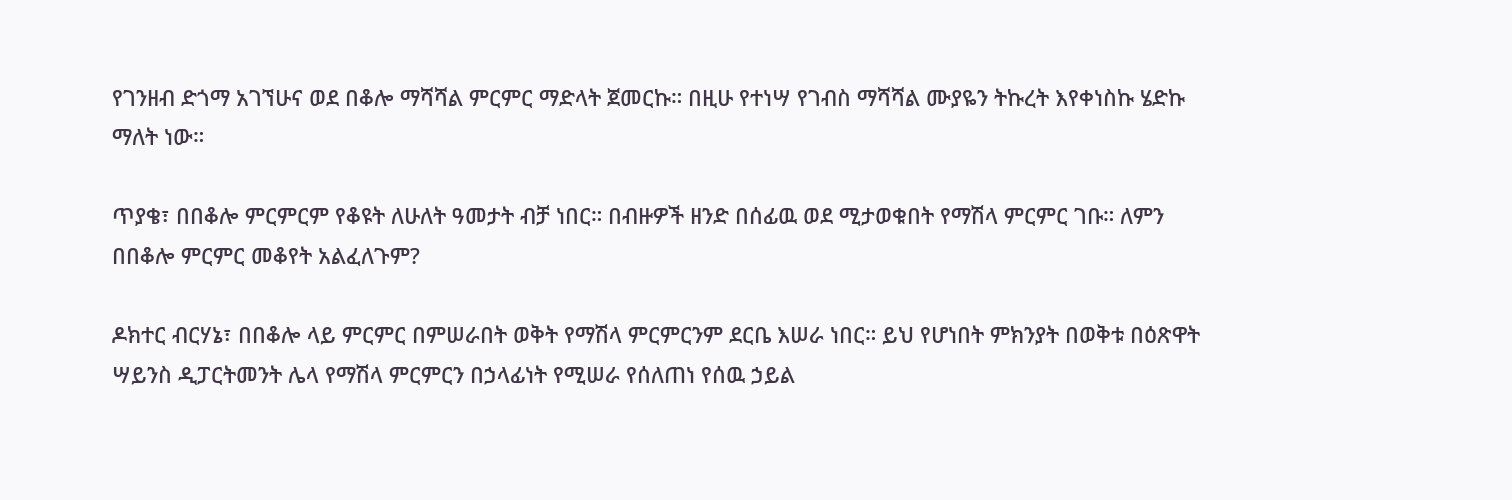የገንዘብ ድጎማ አገኘሁና ወደ በቆሎ ማሻሻል ምርምር ማድላት ጀመርኩ። በዚሁ የተነሣ የገብስ ማሻሻል ሙያዬን ትኩረት እየቀነስኩ ሄድኩ ማለት ነው።

ጥያቄ፣ በበቆሎ ምርምርም የቆዩት ለሁለት ዓመታት ብቻ ነበር። በብዙዎች ዘንድ በሰፊዉ ወደ ሚታወቁበት የማሽላ ምርምር ገቡ። ለምን በበቆሎ ምርምር መቆየት አልፈለጉም?

ዶክተር ብርሃኔ፣ በበቆሎ ላይ ምርምር በምሠራበት ወቅት የማሽላ ምርምርንም ደርቤ እሠራ ነበር። ይህ የሆነበት ምክንያት በወቅቱ በዕጽዋት ሣይንስ ዲፓርትመንት ሌላ የማሽላ ምርምርን በኃላፊነት የሚሠራ የሰለጠነ የሰዉ ኃይል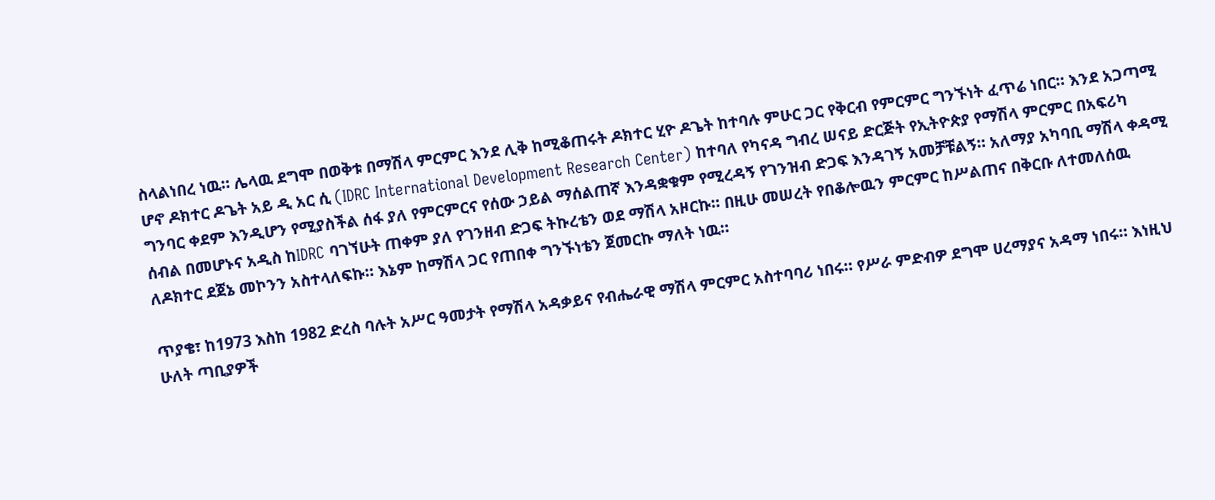ስላልነበረ ነዉ። ሌላዉ ደግሞ በወቅቱ በማሽላ ምርምር እንደ ሊቅ ከሚቆጠሩት ዶክተር ሂዮ ዶጌት ከተባሉ ምሁር ጋር የቅርብ የምርምር ግንኙነት ፈጥሬ ነበር። እንደ አጋጣሚ ሆኖ ዶክተር ዶጌት አይ ዲ አር ሲ (IDRC International Development Research Center) ከተባለ የካናዳ ግብረ ሠናይ ድርጅት የኢትዮጵያ የማሽላ ምርምር በአፍሪካ ግንባር ቀደም እንዲሆን የሚያስችል ሰፋ ያለ የምርምርና የሰው ኃይል ማሰልጠኛ እንዳቋቁም የሚረዳኝ የገንዝብ ድጋፍ እንዳገኝ አመቻቹልኝ። አለማያ አካባቢ ማሽላ ቀዳሚ ሰብል በመሆኑና አዲስ ከIDRC ባገኘሁት ጠቀም ያለ የገንዘብ ድጋፍ ትኩረቴን ወደ ማሽላ አዞርኩ። በዚሁ መሠረት የበቆሎዉን ምርምር ከሥልጠና በቅርቡ ለተመለሰዉ ለዶክተር ደጀኔ መኮንን አስተላለፍኩ። እኔም ከማሽላ ጋር የጠበቀ ግንኙነቴን ጀመርኩ ማለት ነዉ።

ጥያቄ፣ ከ1973 እስከ 1982 ድረስ ባሉት አሥር ዓመታት የማሽላ አዳቃይና የብሔራዊ ማሽላ ምርምር አስተባባሪ ነበሩ። የሥራ ምድብዎ ደግሞ ሀረማያና አዳማ ነበሩ። እነዚህ ሁለት ጣቢያዎች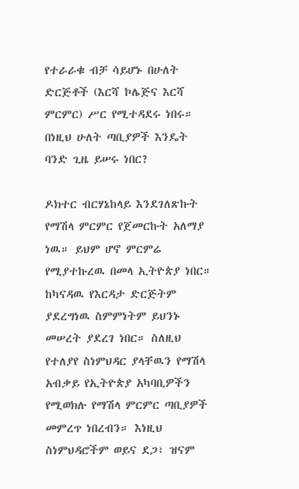የተራራቁ ብቻ ሳይሆኑ በሁለት ድርጅቶች (እርሻ ኮሌጅና እርሻ ምርምር) ሥር የሚተዳደሩ ነበሩ። በነዚህ ሁለት ጣቢያዎች እንዴት ባንድ ጊዜ ይሠሩ ነበር?

ዶክተር ብርሃኔከላይ እንደገለጽኩት የማሽላ ምርምር የጀመርኩት አለማያ ነዉ። ይህም ሆኖ ምርምሬ የሚያተኩረዉ በመላ ኢትዮጵያ ነበር። ከካናዳዉ የእርዳታ ድርጅትም ያደረግነዉ ስምምነትም ይህንኑ መሠረት ያደረገ ነበር። ስለዚህ የተለያየ ስነምህዳር ያላቸዉን የማሽላ አብቃይ የኢትዮጵያ አካባቢዎችን የሚወክሉ የማሽላ ምርምር ጣቢያዎች መምረጥ ነበረብን። እነዚህ ስነምህዳሮችም ወይና ደጋ፣ ዝናም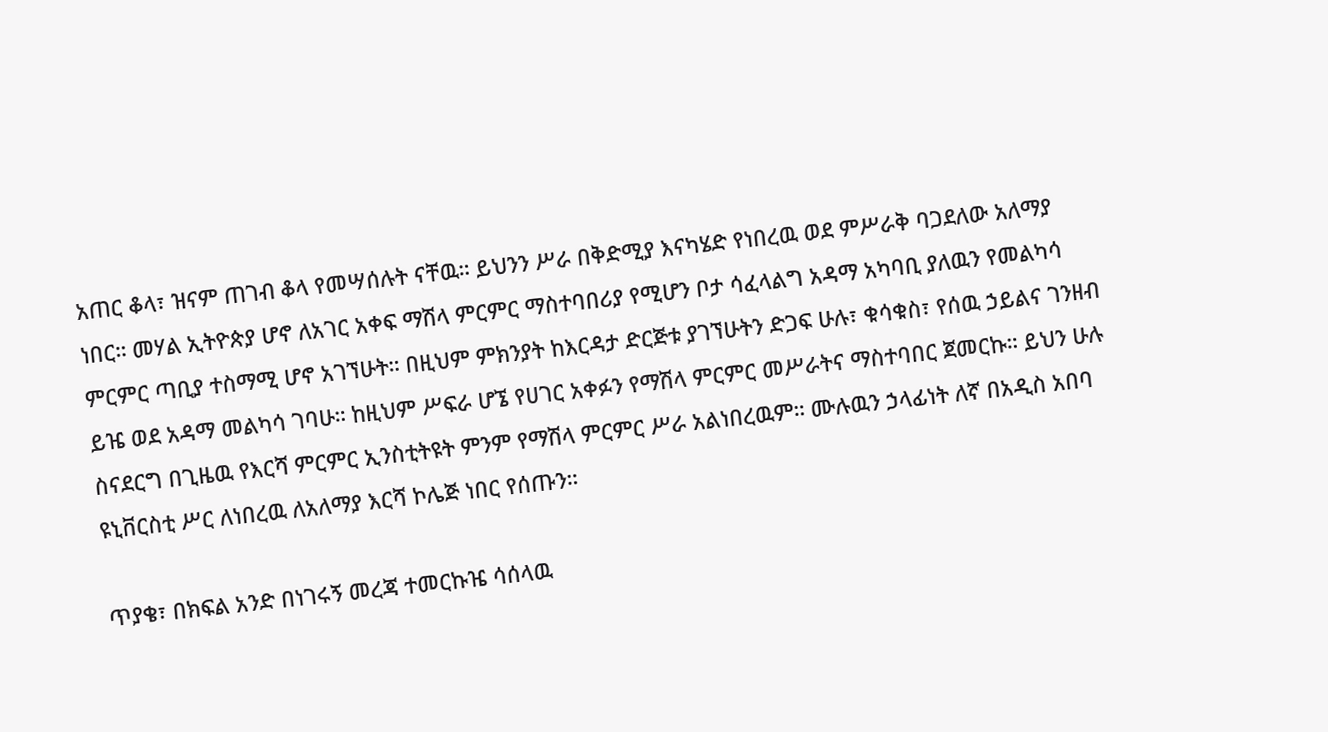አጠር ቆላ፣ ዝናም ጠገብ ቆላ የመሣሰሉት ናቸዉ። ይህንን ሥራ በቅድሚያ እናካሄድ የነበረዉ ወደ ምሥራቅ ባጋደለው አለማያ ነበር። መሃል ኢትዮጵያ ሆኖ ለአገር አቀፍ ማሽላ ምርምር ማስተባበሪያ የሚሆን ቦታ ሳፈላልግ አዳማ አካባቢ ያለዉን የመልካሳ ምርምር ጣቢያ ተስማሚ ሆኖ አገኘሁት። በዚህም ምክንያት ከእርዳታ ድርጅቱ ያገኘሁትን ድጋፍ ሁሉ፣ ቁሳቁስ፣ የሰዉ ኃይልና ገንዘብ ይዤ ወደ አዳማ መልካሳ ገባሁ። ከዚህም ሥፍራ ሆኜ የሀገር አቀፉን የማሽላ ምርምር መሥራትና ማስተባበር ጀመርኩ። ይህን ሁሉ ስናደርግ በጊዜዉ የእርሻ ምርምር ኢንስቲትዩት ምንም የማሽላ ምርምር ሥራ አልነበረዉም። ሙሉዉን ኃላፊነት ለኛ በአዲስ አበባ ዩኒቨርስቲ ሥር ለነበረዉ ለአለማያ እርሻ ኮሌጅ ነበር የሰጡን።

ጥያቄ፣ በክፍል አንድ በነገሩኝ መረጃ ተመርኩዤ ሳሰላዉ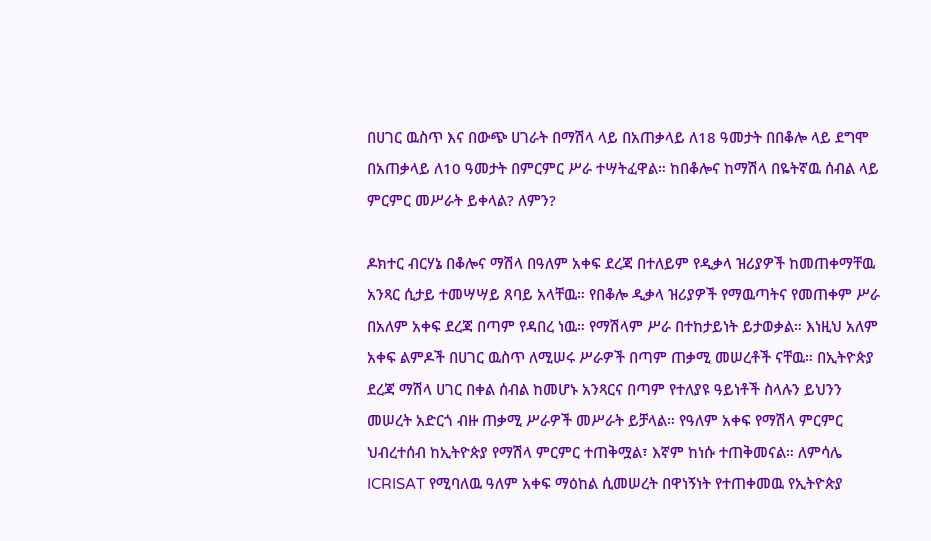በሀገር ዉስጥ እና በውጭ ሀገራት በማሽላ ላይ በአጠቃላይ ለ18 ዓመታት በበቆሎ ላይ ደግሞ በአጠቃላይ ለ10 ዓመታት በምርምር ሥራ ተሣትፈዋል። ከበቆሎና ከማሽላ በዬትኛዉ ሰብል ላይ ምርምር መሥራት ይቀላል? ለምን?

ዶክተር ብርሃኔ በቆሎና ማሽላ በዓለም አቀፍ ደረጃ በተለይም የዲቃላ ዝሪያዎች ከመጠቀማቸዉ አንጻር ሲታይ ተመሣሣይ ጸባይ አላቸዉ። የበቆሎ ዲቃላ ዝሪያዎች የማዉጣትና የመጠቀም ሥራ በአለም አቀፍ ደረጃ በጣም የዳበረ ነዉ። የማሽላም ሥራ በተከታይነት ይታወቃል። እነዚህ አለም አቀፍ ልምዶች በሀገር ዉስጥ ለሚሠሩ ሥራዎች በጣም ጠቃሚ መሠረቶች ናቸዉ። በኢትዮጵያ ደረጃ ማሽላ ሀገር በቀል ሰብል ከመሆኑ አንጻርና በጣም የተለያዩ ዓይነቶች ስላሉን ይህንን መሠረት አድርጎ ብዙ ጠቃሚ ሥራዎች መሥራት ይቻላል። የዓለም አቀፍ የማሽላ ምርምር ህብረተሰብ ከኢትዮጵያ የማሽላ ምርምር ተጠቅሟል፣ እኛም ከነሱ ተጠቅመናል። ለምሳሌ ICRISAT የሚባለዉ ዓለም አቀፍ ማዕከል ሲመሠረት በዋነኝነት የተጠቀመዉ የኢትዮጵያ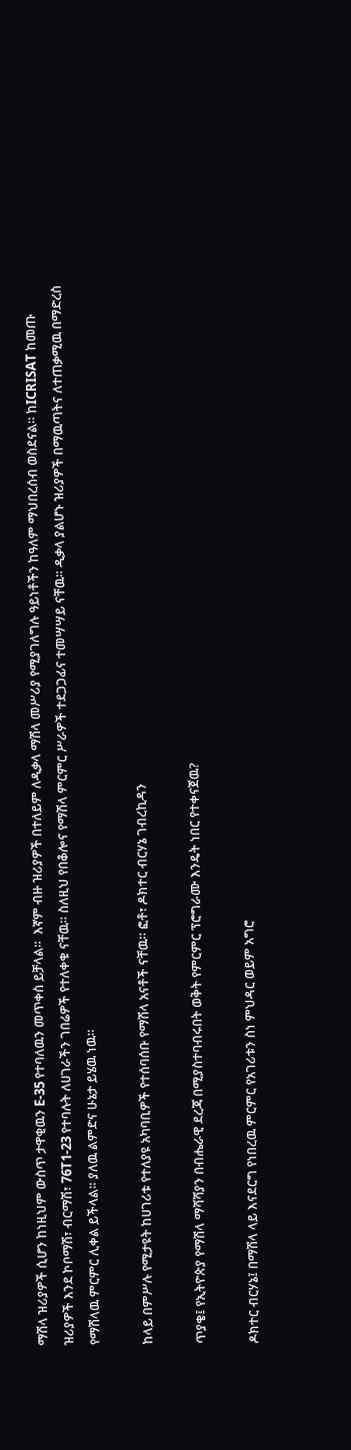ማሽላ ዝሪያዎች ሲሆን ከነዚህም ውስጥ ታዋቂዉን E-35 የተባለዉን መጥቀስ ይቻላል።  እኛም ብዙ ዝሪያዎች በተለይም ለዲቃላ ማሽላ መሥሪያ የሚያገለግሉ ዓይነቶችን ከዓለም ማህበረሰብ ወስደናል። ከICRISAT ከመጡ ዝሪያዎች እንደ ኮቦማሽ፣ ብርማሽ፣ 76T1-23 የተባሉት ለሀገራችን ገበሬዎች የተለቀቁ ናቸዉ። ስለዚህ የበቆሎና የማሽላ ምርምር ሥራዎች ተደጋጋፊና ተመሣሣይ ናቸዉ። ዲቃላ ያልሆኑ ዝሪያዎች በማዉጣትና ለተጠቃሚዉ በማድረስ የማሽላዉ ምርምር ሊቀል ይችላል። ያለዉ ልምድና ሁኔታ ይሄዉ ነዉ።

ከላይ በምሥሉ የሚታዩት ከሀገሪቱ የተለያዩ አካባቢዎች የተሰባሰቡ የማሽላ አናቶች ናቸዉ። ፎቶ፣ ዶክተር ብርሃኔ ገብረኪዳን

ጥያቄ፤ የኢትዮጵያ የማሽላ ማሻሻያን በብሔራዊ ደረጃ በሚያስተባብሩበት ወቅት የምርምር ፕሮግራሙ እንዴት ነበር የተቀናጀዉ?

ዶክተር ብርሃኔ፤ በማሽላ ላይ እናደርግ የነበረዉ ምርምር የአገሪቱን ስነ ምህዳር ወይም አግሮ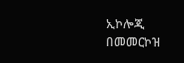ኢኮሎጂ በመመርኮዝ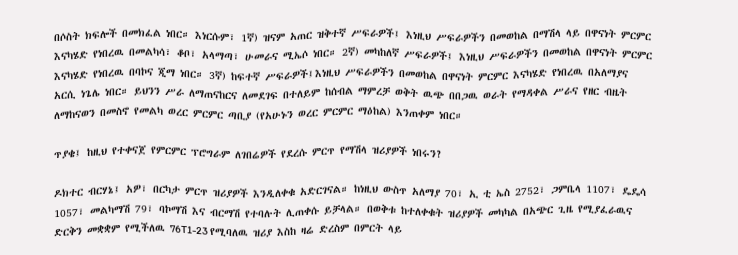በሶስት ክፍሎች በመክፈል ነበር። እነርሱም፣ 1ኛ) ዝናም አጠር ዝቅተኛ ሥፍራዎች፤ እነዚህ ሥፍራዎችን በመወከል በማሽላ ላይ በዋናነት ምርምር እናካሄድ የነበረዉ በመልካሳ፣ ቆቦ፣ አላማጣ፣ ሁመራና ሚኤሶ ነበር። 2ኛ) መካከለኛ ሥፍራዎች፤ እነዚህ ሥፍራዎችን በመወከል በዋናነት ምርምር እናካሄድ የነበረዉ በባኮና ጂማ ነበር። 3ኛ) ከፍተኛ ሥፍራዎች፤እነዚህ ሥፍራዎችን በመወከል በዋናነት ምርምር እናካሄድ የነበረዉ በአለማያና አርሲ ነጌሌ ነበር። ይህንን ሥራ ለማጠናከርና ለመደገፍ በተለይም ከሰብል ማምረቻ ወቅት ዉጭ በበጋዉ ወራት የማዳቀል ሥራና የዘር ብዜት ለማከናወን በመስኖ የመልካ ወረር ምርምር ጣቢያ (የአሁኑን ወረር ምርምር ማዕከል) እንጠቀም ነበር።

ጥያቄ፤ ከዚህ የተቀናጀ የምርምር ፕሮግራም ለገበሬዎች የደረሱ ምርጥ የማሽላ ዝሪያዎች ነበሩን?

ዶክተር ብርሃኔ፤ አዎ፣ በርካታ ምርጥ ዝሪያዎች እንዲለቀቁ አድርገናል። ከነዚህ ውስጥ አለማያ 70፣ ኢ ቲ ኤስ 2752፣ ጋምቤላ 1107፣ ዴዴሳ 1057፣ መልካማሽ 79፣ ባኮማሽ እና ብርማሽ የተባሉት ሊጠቀሱ ይቻላል። በወቅቱ ከተለቀቁት ዝሪያዎች መካካል በአጭር ጊዜ የሚያፈራዉና ድርቅን መቋቋም የሚችለዉ 76T1-23 የሚባለዉ ዝሪያ እስከ ዛሬ ድረስም በምርት ላይ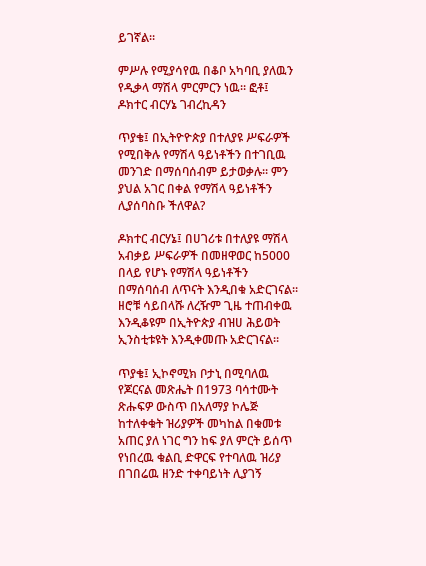ይገኛል።

ምሥሉ የሚያሳየዉ በቆቦ አካባቢ ያለዉን የዲቃላ ማሽላ ምርምርን ነዉ። ፎቶ፤ ዶክተር ብርሃኔ ገብረኪዳን

ጥያቄ፤ በኢትዮዮጵያ በተለያዩ ሥፍራዎች የሚበቅሉ የማሽላ ዓይነቶችን በተገቢዉ መንገድ በማሰባሰብም ይታወቃሉ። ምን ያህል አገር በቀል የማሽላ ዓይነቶችን ሊያሰባስቡ ችለዋል?

ዶክተር ብርሃኔ፤ በሀገሪቱ በተለያዩ ማሽላ አብቃይ ሥፍራዎች በመዘዋወር ከ5000 በላይ የሆኑ የማሽላ ዓይነቶችን በማሰባሰብ ለጥናት እንዲበቁ አድርገናል። ዘሮቹ ሳይበላሹ ለረዥም ጊዜ ተጠብቀዉ እንዲቆዩም በኢትዮጵያ ብዝሀ ሕይወት ኢንስቲቱዩት እንዲቀመጡ አድርገናል።

ጥያቄ፤ ኢኮኖሚክ ቦታኒ በሚባለዉ የጆርናል መጽሔት በ1973 ባሳተሙት ጽሑፍዎ ውስጥ በአለማያ ኮሌጅ ከተለቀቁት ዝሪያዎች መካከል በቁመቱ አጠር ያለ ነገር ግን ከፍ ያለ ምርት ይሰጥ የነበረዉ ቁልቢ ድዋርፍ የተባለዉ ዝሪያ በገበሬዉ ዘንድ ተቀባይነት ሊያገኝ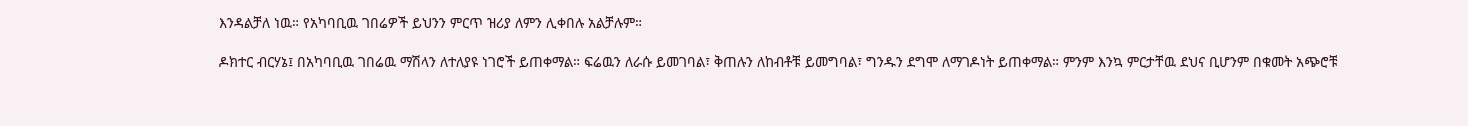እንዳልቻለ ነዉ። የአካባቢዉ ገበሬዎች ይህንን ምርጥ ዝሪያ ለምን ሊቀበሉ አልቻሉም።

ዶክተር ብርሃኔ፤ በአካባቢዉ ገበሬዉ ማሽላን ለተለያዩ ነገሮች ይጠቀማል። ፍሬዉን ለራሱ ይመገባል፣ ቅጠሉን ለከብቶቹ ይመግባል፣ ግንዱን ደግሞ ለማገዶነት ይጠቀማል። ምንም እንኳ ምርታቸዉ ደህና ቢሆንም በቁመት አጭሮቹ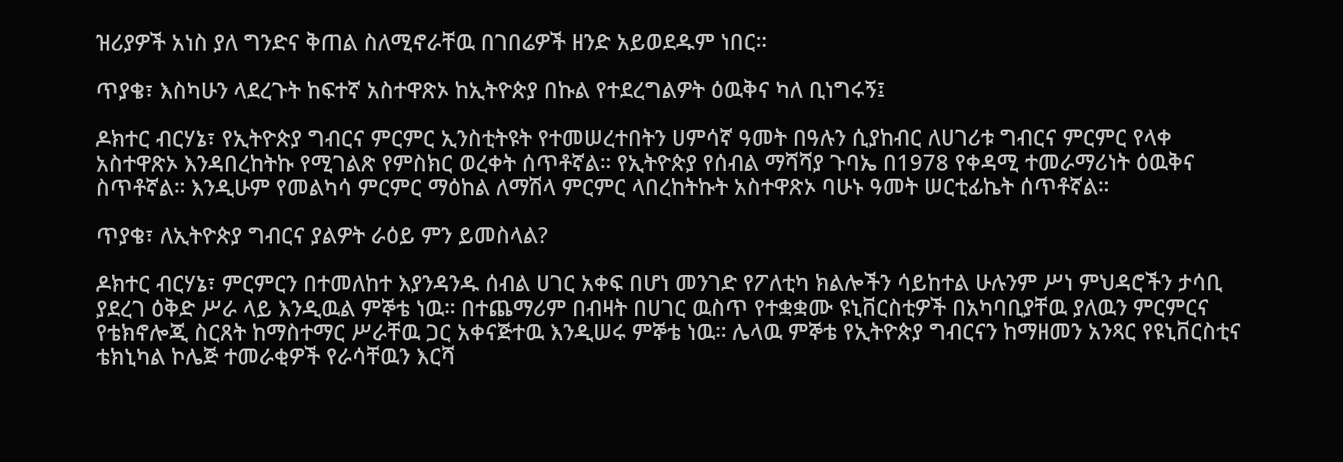ዝሪያዎች አነስ ያለ ግንድና ቅጠል ስለሚኖራቸዉ በገበሬዎች ዘንድ አይወደዱም ነበር።

ጥያቄ፣ እስካሁን ላደረጉት ከፍተኛ አስተዋጽኦ ከኢትዮጵያ በኩል የተደረግልዎት ዕዉቅና ካለ ቢነግሩኝ፤

ዶክተር ብርሃኔ፣ የኢትዮጵያ ግብርና ምርምር ኢንስቲትዩት የተመሠረተበትን ሀምሳኛ ዓመት በዓሉን ሲያከብር ለሀገሪቱ ግብርና ምርምር የላቀ አስተዋጽኦ እንዳበረከትኩ የሚገልጽ የምስክር ወረቀት ሰጥቶኛል። የኢትዮጵያ የሰብል ማሻሻያ ጉባኤ በ1978 የቀዳሚ ተመራማሪነት ዕዉቅና ስጥቶኛል። እንዲሁም የመልካሳ ምርምር ማዕከል ለማሽላ ምርምር ላበረከትኩት አስተዋጽኦ ባሁኑ ዓመት ሠርቲፊኬት ሰጥቶኛል።

ጥያቄ፣ ለኢትዮጵያ ግብርና ያልዎት ራዕይ ምን ይመስላል?

ዶክተር ብርሃኔ፣ ምርምርን በተመለከተ እያንዳንዱ ሰብል ሀገር አቀፍ በሆነ መንገድ የፖለቲካ ክልሎችን ሳይከተል ሁሉንም ሥነ ምህዳሮችን ታሳቢ ያደረገ ዕቅድ ሥራ ላይ እንዲዉል ምኞቴ ነዉ። በተጨማሪም በብዛት በሀገር ዉስጥ የተቋቋሙ ዩኒቨርስቲዎች በአካባቢያቸዉ ያለዉን ምርምርና የቴክኖሎጂ ስርጸት ከማስተማር ሥራቸዉ ጋር አቀናጅተዉ እንዲሠሩ ምኞቴ ነዉ። ሌላዉ ምኞቴ የኢትዮጵያ ግብርናን ከማዘመን አንጻር የዩኒቨርስቲና ቴክኒካል ኮሌጅ ተመራቂዎች የራሳቸዉን እርሻ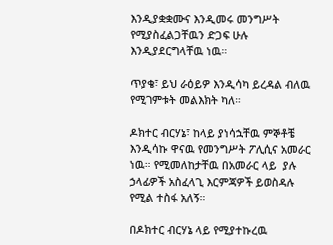እንዲያቋቋሙና እንዲመሩ መንግሥት የሚያስፈልጋቸዉን ድጋፍ ሁሉ እንዲያደርግላቸዉ ነዉ።

ጥያቄ፣ ይህ ራዕይዎ እንዲሳካ ይረዳል ብለዉ የሚገምቱት መልእክት ካለ።

ዶክተር ብርሃኔ፣ ከላይ ያነሳኋቸዉ ምኞቶቼ እንዲሳኩ ዋናዉ የመንግሥት ፖሊሲና አመራር ነዉ። የሚመለከታቸዉ በአመራር ላይ  ያሉ ኃላፊዎች አስፈላጊ እርምጃዎች ይወስዳሉ የሚል ተስፋ አለኝ።

በዶክተር ብርሃኔ ላይ የሚያተኩረዉ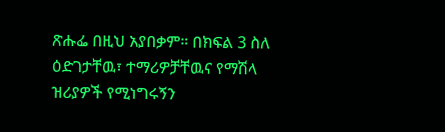ጽሑፌ በዚህ አያበቃም። በክፍል 3 ስለ ዕድገታቸዉ፣ ተማሪዎቻቸዉና የማሽላ ዝሪያዎች የሚነግሩኝን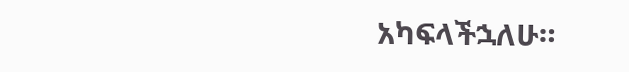አካፍላችኋለሁ።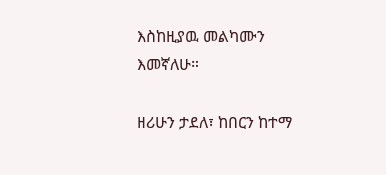እስከዚያዉ መልካሙን እመኛለሁ።

ዘሪሁን ታደለ፣ ከበርን ከተማ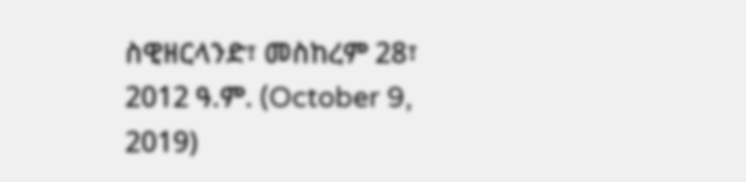ስዊዘርላንድ፣ መስከረም 28፣ 2012 ዓ.ም. (October 9, 2019)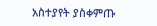አስተያየት ያስቀምጡ